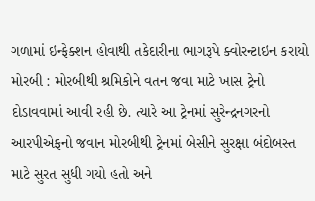ગળામાં ઇન્ફેક્શન હોવાથી તકેદારીના ભાગરૂપે ક્વોરન્ટાઇન કરાયો મોરબી : મોરબીથી શ્રમિકોને વતન જવા માટે ખાસ ટ્રેનો દોડાવવામાં આવી રહી છે. ત્યારે આ ટ્રેનમાં સુરેન્દ્રનગરનો આરપીએફનો જવાન મોરબીથી ટ્રેનમાં બેસીને સુરક્ષા બંદોબસ્ત માટે સુરત સુધી ગયો હતો અને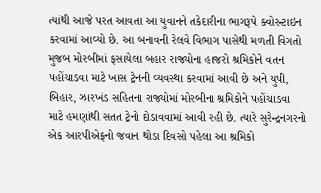ત્યાંથી આજે પરત આવતા આ યુવાનને તકેદારીના ભાગરૂપે ક્વોરન્ટાઇન કરવામાં આવ્યો છે. આ બનાવની રેલવે વિભાગ પાસેથી મળતી વિગતો મુજબ મોરબીમાં ફસાયેલા બહાર રાજ્યોના હાજરો શ્રમિકોને વતન પહોંચાડવા માટે ખાસ ટ્રેનની વ્યવસ્થા કરવામાં આવી છે અને યુપી, બિહાર, ઝારખંડ સહિતના રાજ્યોમાં મોરબીના શ્રમિકોને પહોંચાડવા માટે હમણાંથી સતત ટ્રેનો દોડાવવામાં આવી રહી છે. ત્યારે સુરેન્દ્રનગરનો એક આરપીએફનો જવાન થોડા દિવસો પહેલા આ શ્રમિકો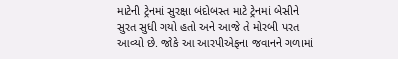માટેની ટ્રેનમાં સુરક્ષા બંદોબસ્ત માટે ટ્રેનમાં બેસીને સુરત સુધી ગયો હતો અને આજે તે મોરબી પરત આવ્યો છે. જોકે આ આરપીએફના જવાનને ગળામાં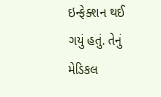ઇન્ફેક્શન થઈ ગયું હતું. તેનું મેડિકલ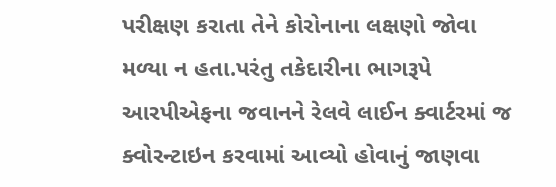પરીક્ષણ કરાતા તેને કોરોનાના લક્ષણો જોવા મળ્યા ન હતા.પરંતુ તકેદારીના ભાગરૂપે આરપીએફના જવાનને રેલવે લાઈન ક્વાર્ટરમાં જ ક્વોરન્ટાઇન કરવામાં આવ્યો હોવાનું જાણવા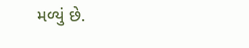મળ્યું છે.